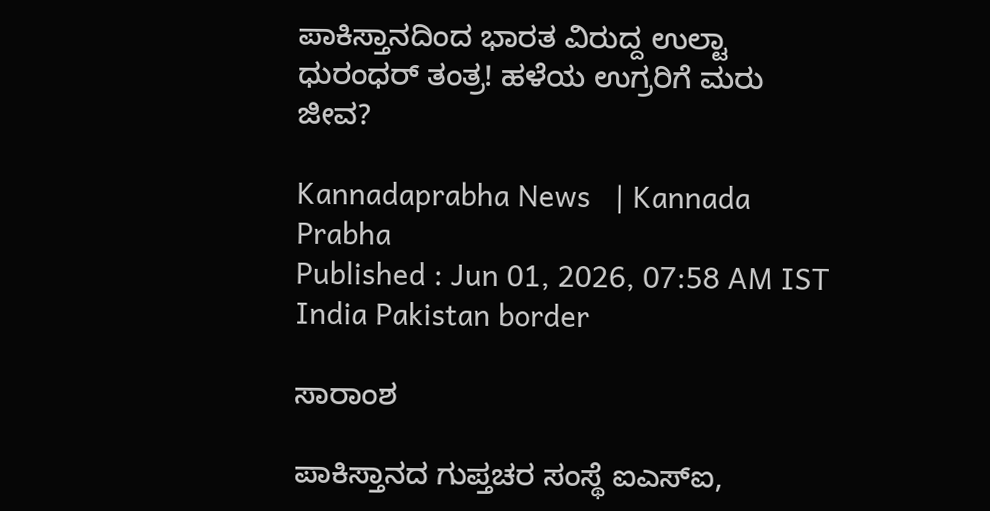ಪಾಕಿಸ್ತಾನದಿಂದ ಭಾರತ ವಿರುದ್ದ ಉಲ್ಟಾ ಧುರಂಧರ್ ತಂತ್ರ! ಹಳೆಯ ಉಗ್ರರಿಗೆ ಮರು ಜೀವ?

Kannadaprabha News   | Kannada Prabha
Published : Jun 01, 2026, 07:58 AM IST
India Pakistan border

ಸಾರಾಂಶ

ಪಾಕಿಸ್ತಾನದ ಗುಪ್ತಚರ ಸಂಸ್ಥೆ ಐಎಸ್‌ಐ,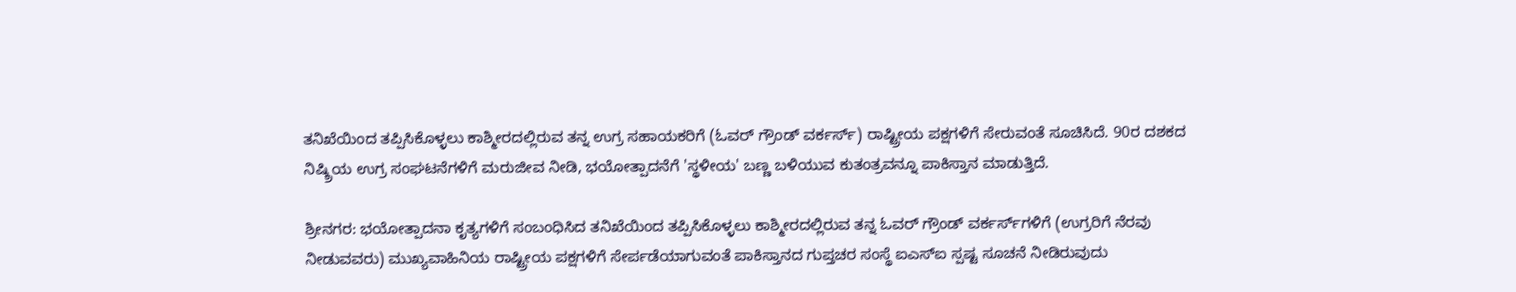ತನಿಖೆಯಿಂದ ತಪ್ಪಿಸಿಕೊಳ್ಳಲು ಕಾಶ್ಮೀರದಲ್ಲಿರುವ ತನ್ನ ಉಗ್ರ ಸಹಾಯಕರಿಗೆ (ಓವರ್‌ ಗ್ರೌಂಡ್‌ ವರ್ಕರ್ಸ್‌) ರಾಷ್ಟ್ರೀಯ ಪಕ್ಷಗಳಿಗೆ ಸೇರುವಂತೆ ಸೂಚಿಸಿದೆ. 90ರ ದಶಕದ ನಿಷ್ಕ್ರಿಯ ಉಗ್ರ ಸಂಘಟನೆಗಳಿಗೆ ಮರುಜೀವ ನೀಡಿ, ಭಯೋತ್ಪಾದನೆಗೆ 'ಸ್ಥಳೀಯ' ಬಣ್ಣ ಬಳಿಯುವ ಕುತಂತ್ರವನ್ನೂ ಪಾಕಿಸ್ತಾನ ಮಾಡುತ್ತಿದೆ.

ಶ್ರೀನಗರ: ಭಯೋತ್ಪಾದನಾ ಕೃತ್ಯಗಳಿಗೆ ಸಂಬಂಧಿಸಿದ ತನಿಖೆಯಿಂದ ತಪ್ಪಿಸಿಕೊಳ್ಳಲು ಕಾಶ್ಮೀರದಲ್ಲಿರುವ ತನ್ನ ಓವರ್‌ ಗ್ರೌಂಡ್‌ ವರ್ಕರ್ಸ್‌ಗಳಿಗೆ (ಉಗ್ರರಿಗೆ ನೆರವು ನೀಡುವವರು) ಮುಖ್ಯವಾಹಿನಿಯ ರಾಷ್ಟ್ರೀಯ ಪಕ್ಷಗಳಿಗೆ ಸೇರ್ಪಡೆಯಾಗುವಂತೆ ಪಾಕಿಸ್ತಾನದ ಗುಪ್ತಚರ ಸಂಸ್ಥೆ ಐಎಸ್‌ಐ ಸ್ಪಷ್ಟ ಸೂಚನೆ ನೀಡಿರುವುದು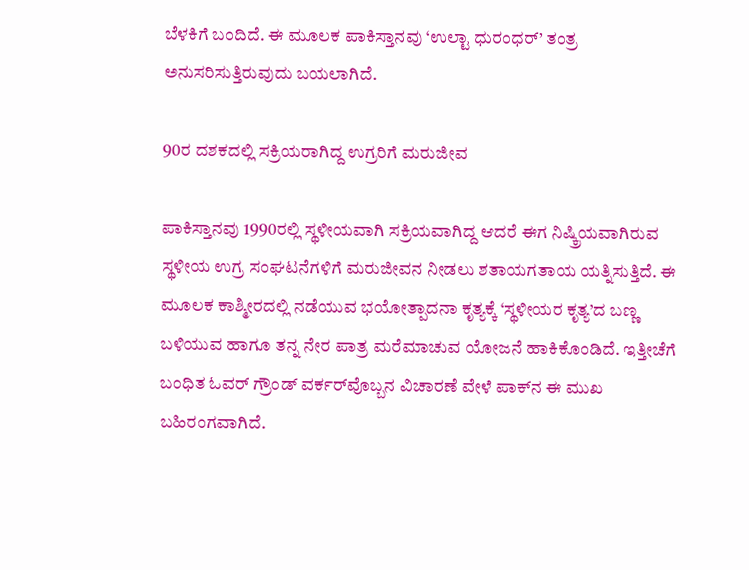ಬೆಳಕಿಗೆ ಬಂದಿದೆ. ಈ ಮೂಲಕ ಪಾಕಿಸ್ತಾನವು ‘ಉಲ್ಟಾ ಧುರಂಧರ್’ ತಂತ್ರ ಅನುಸರಿಸುತ್ತಿರುವುದು ಬಯಲಾಗಿದೆ.

90ರ ದಶಕದಲ್ಲಿ ಸಕ್ರಿಯರಾಗಿದ್ದ ಉಗ್ರರಿಗೆ ಮರುಜೀವ

ಪಾಕಿಸ್ತಾನವು 1990ರಲ್ಲಿ ಸ್ಥಳೀಯವಾಗಿ ಸಕ್ರಿಯವಾಗಿದ್ದ ಆದರೆ ಈಗ ನಿಷ್ಕ್ರಿಯವಾಗಿರುವ ಸ್ಥಳೀಯ ಉಗ್ರ ಸಂಘಟನೆಗಳಿಗೆ ಮರುಜೀವನ ನೀಡಲು ಶತಾಯಗತಾಯ ಯತ್ನಿಸುತ್ತಿದೆ. ಈ ಮೂಲಕ ಕಾಶ್ಮೀರದಲ್ಲಿ ನಡೆಯುವ ಭಯೋತ್ಪಾದನಾ ಕೃತ್ಯಕ್ಕೆ ‘ಸ್ಥಳೀಯರ ಕೃತ್ಯ’ದ ಬಣ್ಣ ಬಳಿಯುವ ಹಾಗೂ ತನ್ನ ನೇರ ಪಾತ್ರ ಮರೆಮಾಚುವ ಯೋಜನೆ ಹಾಕಿಕೊಂಡಿದೆ. ಇತ್ತೀಚೆಗೆ ಬಂಧಿತ ಓವರ್‌ ಗ್ರೌಂಡ್‌ ವರ್ಕರ್‌ವೊಬ್ಬನ ವಿಚಾರಣೆ ವೇಳೆ ಪಾಕ್‌ನ ಈ ಮುಖ ಬಹಿರಂಗವಾಗಿದೆ.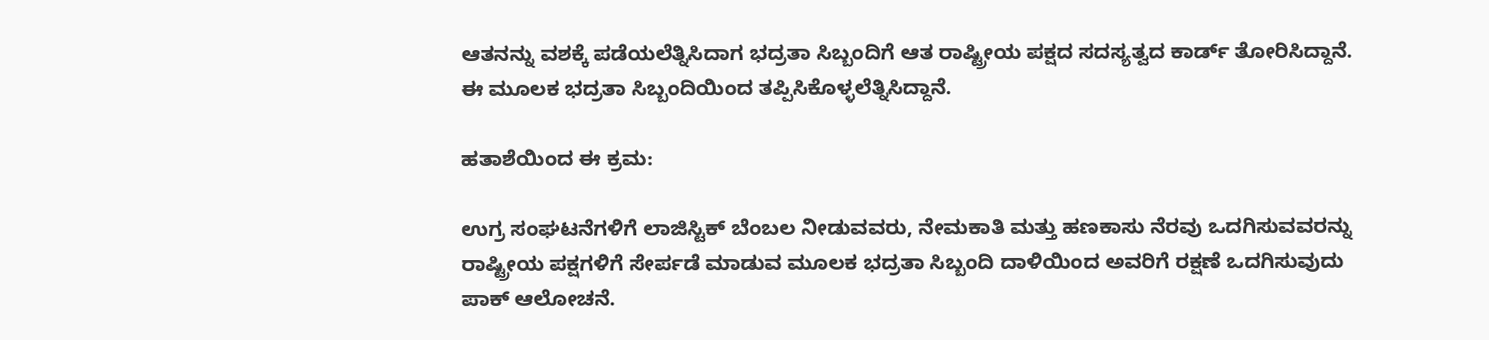ಆತನನ್ನು ವಶಕ್ಕೆ ಪಡೆಯಲೆತ್ನಿಸಿದಾಗ ಭದ್ರತಾ ಸಿಬ್ಬಂದಿಗೆ ಆತ ರಾಷ್ಟ್ರೀಯ ಪಕ್ಷದ ಸದಸ್ಯತ್ವದ ಕಾರ್ಡ್‌ ತೋರಿಸಿದ್ದಾನೆ. ಈ ಮೂಲಕ ಭದ್ರತಾ ಸಿಬ್ಬಂದಿಯಿಂದ ತಪ್ಪಿಸಿಕೊಳ್ಳಲೆತ್ನಿಸಿದ್ದಾನೆ.

ಹತಾಶೆಯಿಂದ ಈ ಕ್ರಮ:

ಉಗ್ರ ಸಂಘಟನೆಗಳಿಗೆ ಲಾಜಿಸ್ಟಿಕ್‌ ಬೆಂಬಲ ನೀಡುವವರು, ನೇಮಕಾತಿ ಮತ್ತು ಹಣಕಾಸು ನೆರವು ಒದಗಿಸುವವರನ್ನು ರಾಷ್ಟ್ರೀಯ ಪಕ್ಷಗಳಿಗೆ ಸೇರ್ಪಡೆ ಮಾಡುವ ಮೂಲಕ ಭದ್ರತಾ ಸಿಬ್ಬಂದಿ ದಾಳಿಯಿಂದ ಅವರಿಗೆ ರಕ್ಷಣೆ ಒದಗಿಸುವುದು ಪಾಕ್‌ ಆಲೋಚನೆ.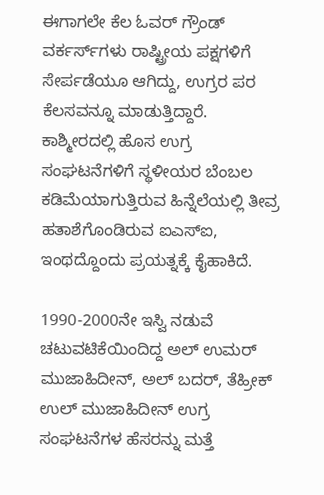ಈಗಾಗಲೇ ಕೆಲ ಓವರ್‌ ಗ್ರೌಂಡ್‌ ವರ್ಕರ್ಸ್‌ಗಳು ರಾಷ್ಟ್ರೀಯ ಪಕ್ಷಗಳಿಗೆ ಸೇರ್ಪಡೆಯೂ ಆಗಿದ್ದು, ಉಗ್ರರ ಪರ ಕೆಲಸವನ್ನೂ ಮಾಡುತ್ತಿದ್ದಾರೆ. ಕಾಶ್ಮೀರದಲ್ಲಿ ಹೊಸ ಉಗ್ರ ಸಂಘಟನೆಗಳಿಗೆ ಸ್ಥಳೀಯರ ಬೆಂಬಲ ಕಡಿಮೆಯಾಗುತ್ತಿರುವ ಹಿನ್ನೆಲೆಯಲ್ಲಿ ತೀವ್ರ ಹತಾಶೆಗೊಂಡಿರುವ ಐಎಸ್‌ಐ, ಇಂಥದ್ದೊಂದು ಪ್ರಯತ್ನಕ್ಕೆ ಕೈಹಾಕಿದೆ.

1990-2000ನೇ ಇಸ್ವಿ ನಡುವೆ ಚಟುವಟಿಕೆಯಿಂದಿದ್ದ ಅಲ್ ಉಮರ್‌ ಮುಜಾಹಿದೀನ್‌, ಅಲ್‌ ಬದರ್‌, ತೆಹ್ರೀಕ್‌ ಉಲ್‌ ಮುಜಾಹಿದೀನ್‌ ಉಗ್ರ ಸಂಘಟನೆಗಳ ಹೆಸರನ್ನು ಮತ್ತೆ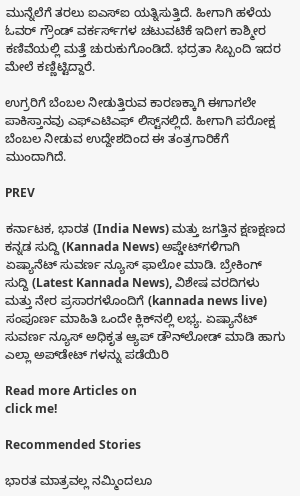ಮುನ್ನೆಲೆಗೆ ತರಲು ಐಎಸ್‌ಐ ಯತ್ನಿಸುತ್ತಿದೆ. ಹೀಗಾಗಿ ಹಳೆಯ ಓವರ್‌ ಗ್ರೌಂಡ್‌ ವರ್ಕರ್ಸ್‌ಗಳ ಚಟುವಟಿಕೆ ಇದೀಗ ಕಾಶ್ಮೀರ ಕಣಿವೆಯಲ್ಲಿ ಮತ್ತೆ ಚುರುಕುಗೊಂಡಿದೆ. ಭದ್ರತಾ ಸಿಬ್ಬಂದಿ ಇದರ ಮೇಲೆ ಕಣ್ಣಿಟ್ಟಿದ್ದಾರೆ.

ಉಗ್ರರಿಗೆ ಬೆಂಬಲ ನೀಡುತ್ತಿರುವ ಕಾರಣಕ್ಕಾಗಿ ಈಗಾಗಲೇ ಪಾಕಿಸ್ತಾನವು ಎಫ್‌ಎಟಿಎಫ್‌ ಲಿಸ್ಟ್‌ನಲ್ಲಿದೆ. ಹೀಗಾಗಿ ಪರೋಕ್ಷ ಬೆಂಬಲ ನೀಡುವ ಉದ್ದೇಶದಿಂದ ಈ ತಂತ್ರಗಾರಿಕೆಗೆ ಮುಂದಾಗಿದೆ.

PREV

ಕರ್ನಾಟಕ, ಭಾರತ (India News) ಮತ್ತು ಜಗತ್ತಿನ ಕ್ಷಣಕ್ಷಣದ ಕನ್ನಡ ಸುದ್ದಿ (Kannada News) ಅಪ್ಡೇಟ್‌ಗಳಿಗಾಗಿ ಏಷ್ಯಾನೆಟ್ ಸುವರ್ಣ ನ್ಯೂಸ್‌ ಫಾಲೋ ಮಾಡಿ. ಬ್ರೇಕಿಂಗ್ ಸುದ್ದಿ (Latest Kannada News), ವಿಶೇಷ ವರದಿಗಳು ಮತ್ತು ನೇರ ಪ್ರಸಾರಗಳೊಂದಿಗೆ (kannada news live) ಸಂಪೂರ್ಣ ಮಾಹಿತಿ ಒಂದೇ ಕ್ಲಿಕ್‌ನಲ್ಲಿ ಲಭ್ಯ. ಏಷ್ಯಾನೆಟ್ ಸುವರ್ಣ ನ್ಯೂಸ್ ಅಧಿಕೃತ ಆ್ಯಪ್ ಡೌನ್‌ಲೋಡ್ ಮಾಡಿ ಹಾಗು ಎಲ್ಲಾ ಅಪ್‌ಡೇಟ್ ಗಳನ್ನು ಪಡೆಯಿರಿ

Read more Articles on
click me!

Recommended Stories

ಭಾರತ ಮಾತ್ರವಲ್ಲ ನಮ್ಮಿಂದಲೂ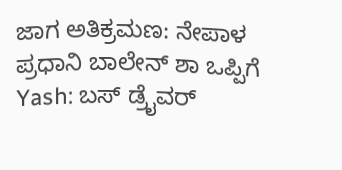ಜಾಗ ಅತಿಕ್ರಮಣ: ನೇಪಾಳ ಪ್ರಧಾನಿ ಬಾಲೇನ್ ಶಾ ಒಪ್ಪಿಗೆ
Yash: ಬಸ್ ಡ್ರೈವರ್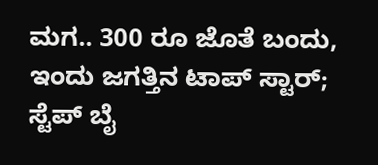ಮಗ.. 300 ರೂ ಜೊತೆ ಬಂದು, ಇಂದು ಜಗತ್ತಿನ ಟಾಪ್ ಸ್ಟಾರ್; ಸ್ಟೆಪ್ ಬೈ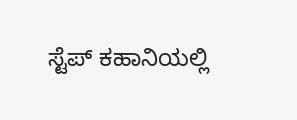ಸ್ಟೆಪ್ ಕಹಾನಿಯಲ್ಲಿ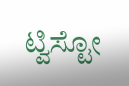ಟ್ವಿಸ್ಟೋ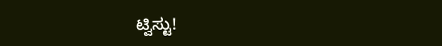ಟ್ವಿಸ್ಟು!